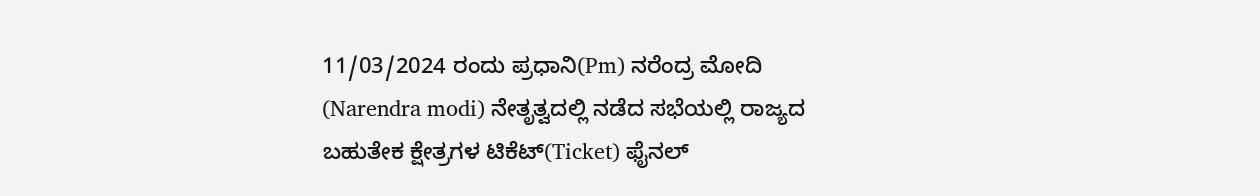11/03/2024 ರಂದು ಪ್ರಧಾನಿ(Pm) ನರೆಂದ್ರ ಮೋದಿ (Narendra modi) ನೇತೃತ್ವದಲ್ಲಿ ನಡೆದ ಸಭೆಯಲ್ಲಿ ರಾಜ್ಯದ ಬಹುತೇಕ ಕ್ಷೇತ್ರಗಳ ಟಿಕೆಟ್(Ticket) ಫೈನಲ್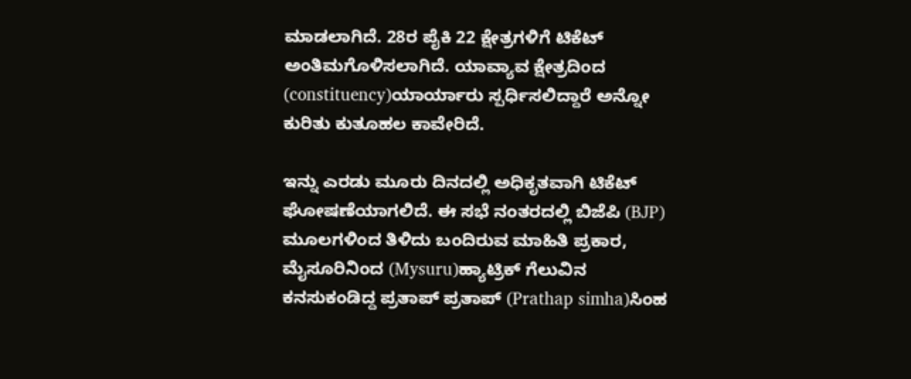ಮಾಡಲಾಗಿದೆ. 28ರ ಪೈಕಿ 22 ಕ್ಷೇತ್ರಗಳಿಗೆ ಟಿಕೆಟ್ ಅಂತಿಮಗೊಳಿಸಲಾಗಿದೆ. ಯಾವ್ಯಾವ ಕ್ಷೇತ್ರದಿಂದ (constituency)ಯಾರ್ಯಾರು ಸ್ಪರ್ಧಿಸಲಿದ್ದಾರೆ ಅನ್ನೋ ಕುರಿತು ಕುತೂಹಲ ಕಾವೇರಿದೆ.

ಇನ್ನು ಎರಡು ಮೂರು ದಿನದಲ್ಲಿ ಅಧಿಕೃತವಾಗಿ ಟಿಕೆಟ್ ಘೋಷಣೆಯಾಗಲಿದೆ. ಈ ಸಭೆ ನಂತರದಲ್ಲಿ ಬಿಜೆಪಿ (BJP) ಮೂಲಗಳಿಂದ ತಿಳಿದು ಬಂದಿರುವ ಮಾಹಿತಿ ಪ್ರಕಾರ, ಮೈಸೂರಿನಿಂದ (Mysuru)ಹ್ಯಾಟ್ರಿಕ್ ಗೆಲುವಿನ ಕನಸುಕಂಡಿದ್ದ ಪ್ರತಾಪ್ ಪ್ರತಾಪ್ (Prathap simha)ಸಿಂಹ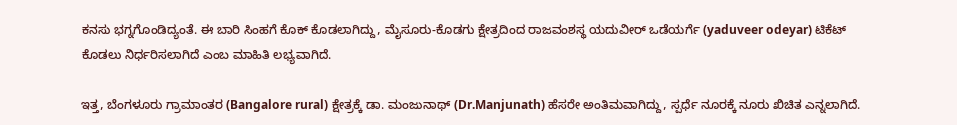ಕನಸು ಭಗ್ನಗೊಂಡಿದ್ಯಂತೆ. ಈ ಬಾರಿ ಸಿಂಹಗೆ ಕೊಕ್ ಕೊಡಲಾಗಿದ್ದು, ಮೈಸೂರು-ಕೊಡಗು ಕ್ಷೇತ್ರದಿಂದ ರಾಜವಂಶಸ್ಥ ಯದುವೀರ್ ಒಡೆಯರ್ಗೆ (yaduveer odeyar) ಟಿಕೆಟ್ ಕೊಡಲು ನಿರ್ಧರಿಸಲಾಗಿದೆ ಎಂಬ ಮಾಹಿತಿ ಲಭ್ಯವಾಗಿದೆ.

ಇತ್ತ, ಬೆಂಗಳೂರು ಗ್ರಾಮಾಂತರ (Bangalore rural) ಕ್ಷೇತ್ರಕ್ಕೆ ಡಾ. ಮಂಜುನಾಥ್ (Dr.Manjunath) ಹೆಸರೇ ಅಂತಿಮವಾಗಿದ್ದು, ಸ್ಪರ್ಧೆ ನೂರಕ್ಕೆ ನೂರು ಖಿಚಿತ ಎನ್ನಲಾಗಿದೆ.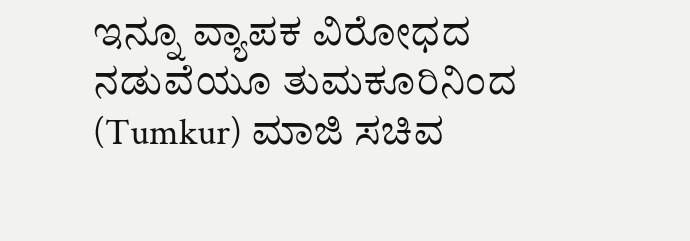ಇನ್ನೂ ವ್ಯಾಪಕ ವಿರೋಧದ ನಡುವೆಯೂ ತುಮಕೂರಿನಿಂದ (Tumkur) ಮಾಜಿ ಸಚಿವ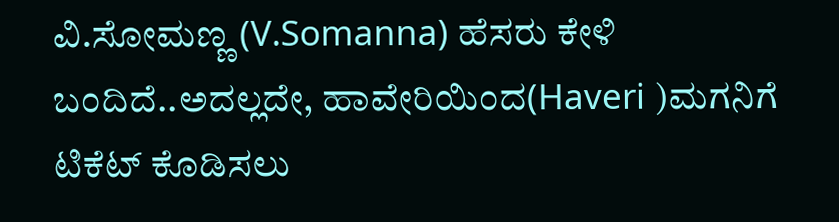ವಿ.ಸೋಮಣ್ಣ (V.Somanna) ಹೆಸರು ಕೇಳಿ ಬಂದಿದೆ..ಅದಲ್ಲದೇ, ಹಾವೇರಿಯಿಂದ(Haveri )ಮಗನಿಗೆ ಟಿಕೆಟ್ ಕೊಡಿಸಲು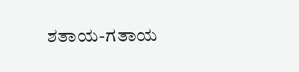ಶತಾಯ-ಗತಾಯ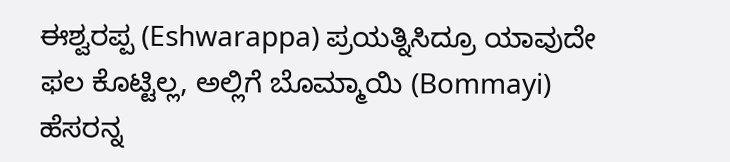ಈಶ್ವರಪ್ಪ (Eshwarappa) ಪ್ರಯತ್ನಿಸಿದ್ರೂ ಯಾವುದೇ ಫಲ ಕೊಟ್ಟಿಲ್ಲ, ಅಲ್ಲಿಗೆ ಬೊಮ್ಮಾಯಿ (Bommayi) ಹೆಸರನ್ನ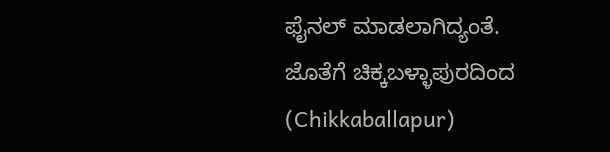ಫೈನಲ್ ಮಾಡಲಾಗಿದ್ಯಂತೆ. ಜೊತೆಗೆ ಚಿಕ್ಕಬಳ್ಳಾಪುರದಿಂದ (Chikkaballapur)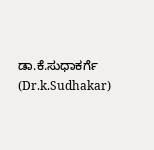ಡಾ.ಕೆ.ಸುಧಾಕರ್ಗೆ (Dr.k.Sudhakar)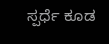ಸ್ಪರ್ಧೆ ಕೂಡ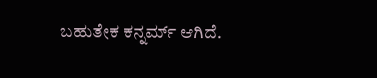ಬಹುತೇಕ ಕನ್ನರ್ಮ್ ಆಗಿದೆ.